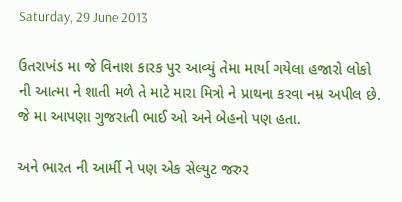Saturday, 29 June 2013

ઉતરાખંડ મા જે વિનાશ કારક પુર આવ્યું તેમા માર્યા ગયેલા હજારો લોકો ની આત્મા ને શાતી મળે તે માટે મારા મિત્રો ને પ્રાથના કરવા નમ્ર અપીલ છે.
જે મા આપણા ગુજરાતી ભાઈ ઓ અને બેહનો પણ હતા.

અને ભારત ની આર્મી ને પણ એક સેલ્યુટ જરુર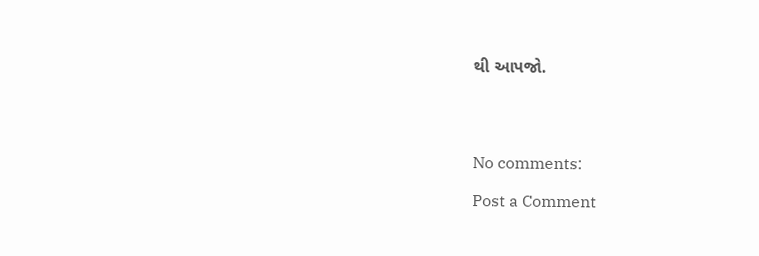થી આપજો.




No comments:

Post a Comment